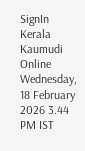SignIn
Kerala Kaumudi Online
Wednesday, 18 February 2026 3.44 PM IST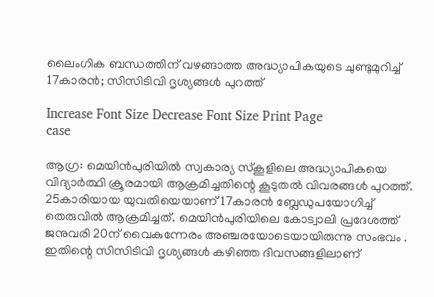ലൈംഗിക ബന്ധത്തിന് വഴങ്ങാത്ത അദ്ധ്യാപികയുടെ ചുണ്ടുമുറിച്ച് 17കാരൻ; സിസിടിവി ദൃശ്യങ്ങൾ പുറത്ത്

Increase Font Size Decrease Font Size Print Page
case

ആഗ്ര: മെയിൻപുരിയിൽ സ്വകാര്യ സ്‌കൂളിലെ അദ്ധ്യാപികയെ വിദ്യാർത്ഥി ക്രൂരമായി ആക്രമിച്ചതിന്റെ കൂടുതൽ വിവരങ്ങൾ പുറത്ത്. 25കാരിയായ യുവതിയെയാണ് 17കാരൻ ബ്ലേഡുപയോഗിച്ച് തെരുവിൽ ആക്രമിച്ചത്. മെയിൻപുരിയിലെ കോട്വാലി പ്രദേശത്ത് ജനുവരി 20ന് വൈകുന്നേരം അഞ്ചരയോടെയായിരുന്നു സംഭവം . ഇതിന്റെ സിസിടിവി ദൃശ്യങ്ങൾ കഴിഞ്ഞ ദിവസങ്ങളിലാണ്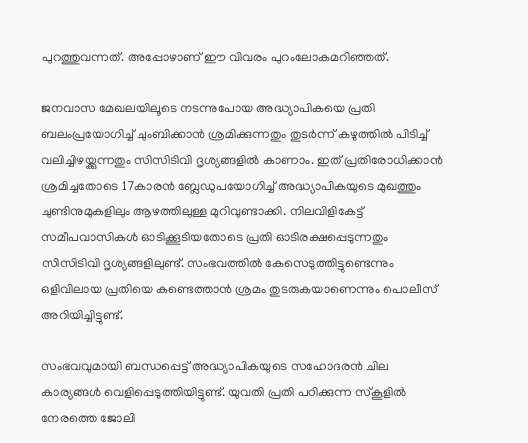പുറത്തുവന്നത്. അപ്പോഴാണ് ഈ വിവരം പുറംലോകമറിഞ്ഞത്.

ജനവാസ മേഖലയിലൂടെ നടന്നുപോയ അദ്ധ്യാപികയെ പ്രതി ബലംപ്രയോഗിച്ച് ചുംബിക്കാൻ ശ്രമിക്കുന്നതും തുടർന്ന് കഴുത്തിൽ പിടിച്ച് വലിച്ചിഴയ്ക്കുന്നതും സിസിടിവി ദൃശ്യങ്ങളിൽ കാണാം. ഇത് പ്രതിരോധിക്കാൻ ശ്രമിച്ചതോടെ 17കാരൻ ബ്ലേഡുപയോഗിച്ച് അദ്ധ്യാപികയുടെ മുഖത്തും ചുണ്ടിനുമുകളിലും ആഴത്തിലുള്ള മുറിവുണ്ടാക്കി. നിലവിളികേട്ട് സമീപവാസികൾ ഓടിക്കൂടിയതോടെ പ്രതി ഓടിരക്ഷപ്പെടുന്നതും സിസിടിവി ദൃശ്യങ്ങളിലുണ്ട്. സംഭവത്തിൽ കേസെടുത്തിട്ടുണ്ടെന്നും ഒളിവിലായ പ്രതിയെ കണ്ടെത്താൻ ശ്രമം തുടരുകയാണെന്നും പൊലീസ് അറിയിച്ചിട്ടുണ്ട്.

സംഭവവുമായി ബന്ധപ്പെട്ട് അദ്ധ്യാപികയുടെ സഹോദരൻ ചില കാര്യങ്ങൾ വെളിപ്പെടുത്തിയിട്ടുണ്ട്. യുവതി പ്രതി പഠിക്കുന്ന സ്‌കൂളിൽ നേരത്തെ ജോലി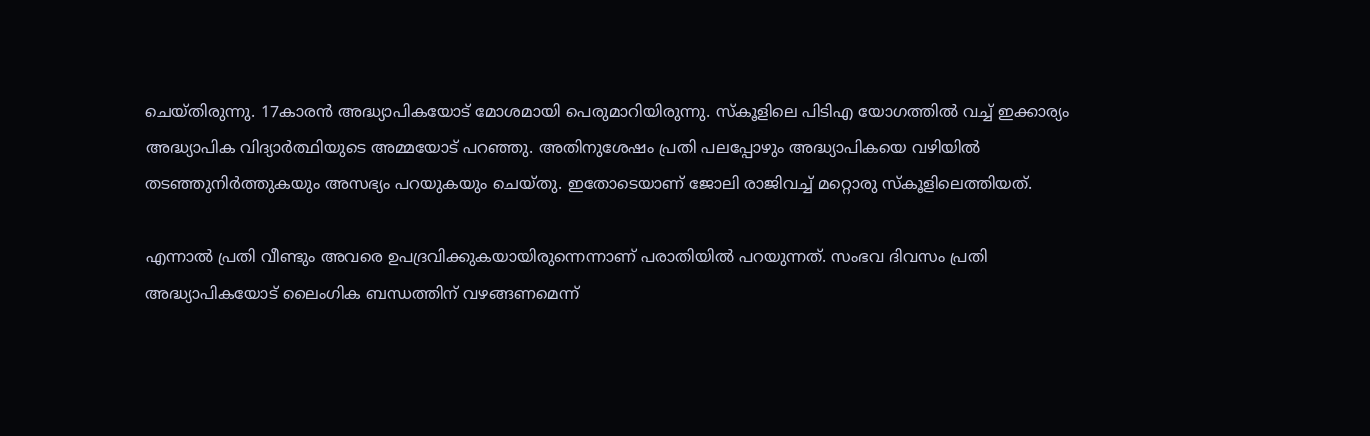ചെയ്തിരുന്നു. 17കാരൻ അദ്ധ്യാപികയോട് മോശമായി പെരുമാറിയിരുന്നു. സ്കൂളിലെ പിടിഎ യോഗത്തിൽ വച്ച് ഇക്കാര്യം അദ്ധ്യാപിക വിദ്യാർത്ഥിയുടെ അമ്മയോട് പറഞ്ഞു. അതിനുശേഷം പ്രതി പലപ്പോഴും അദ്ധ്യാപികയെ വഴിയിൽ തടഞ്ഞുനിർത്തുകയും അസഭ്യം പറയുകയും ചെയ്തു. ഇതോടെയാണ് ജോലി രാജിവച്ച് മറ്റൊരു സ്കൂളിലെത്തിയത്.

എന്നാൽ പ്രതി വീണ്ടും അവരെ ഉപദ്രവിക്കുകയായിരുന്നെന്നാണ് പരാതിയിൽ പറയുന്നത്. സംഭവ ദിവസം പ്രതി അദ്ധ്യാപികയോട് ലൈംഗിക ബന്ധത്തിന് വഴങ്ങണമെന്ന്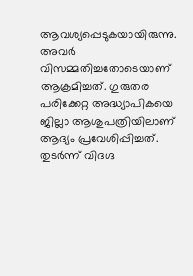ആവശ്യപ്പെടുകയായിരുന്നു. അവർ വിസമ്മതിച്ചതോടെയാണ് ആക്രമിച്ചത്. ഗുരുതര പരിക്കേറ്റ അദ്ധ്യാപികയെ ജില്ലാ ആശുപത്രിയിലാണ് ആദ്യം പ്രവേശിപ്പിച്ചത്. തുടർന്ന് വിദഗ്ദ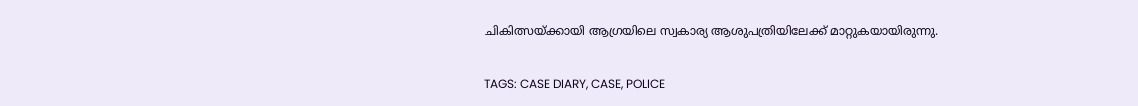ചികിത്സയ്ക്കായി ആഗ്രയിലെ സ്വകാര്യ ആശുപത്രിയിലേക്ക് മാറ്റുകയായിരുന്നു.

TAGS: CASE DIARY, CASE, POLICE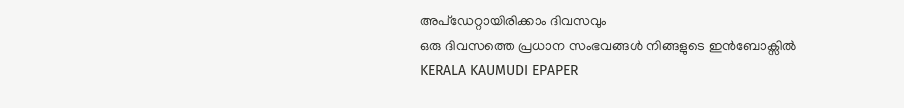അപ്ഡേറ്റായിരിക്കാം ദിവസവും
ഒരു ദിവസത്തെ പ്രധാന സംഭവങ്ങൾ നിങ്ങളുടെ ഇൻബോക്സിൽ
KERALA KAUMUDI EPAPER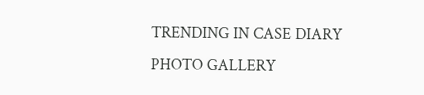TRENDING IN CASE DIARY
PHOTO GALLERY